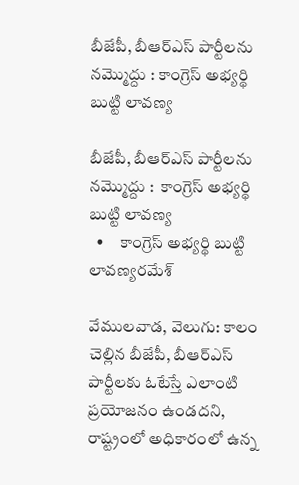బీజేపీ, బీఆర్‌‌‌‌‌‌‌‌‌‌‌‌‌‌‌‌ఎస్‌‌‌‌‌‌‌‌ పార్టీలను నమ్మొద్దు : కాంగ్రెస్ అభ్యర్థి బుట్టి లావణ్య

బీజేపీ, బీఆర్‌‌‌‌‌‌‌‌‌‌‌‌‌‌‌‌ఎస్‌‌‌‌‌‌‌‌ పార్టీలను నమ్మొద్దు :  కాంగ్రెస్ అభ్యర్థి బుట్టి లావణ్య
  •     కాంగ్రెస్ అభ్యర్థి బుట్టి లావణ్యరమేశ్‌‌‌‌‌‌‌‌

వేములవాడ, వెలుగు: కాలం చెల్లిన బీజేపీ, బీఆర్‌‌‌‌‌‌‌‌‌‌‌‌‌‌‌‌ఎస్‌‌‌‌‌‌‌‌ పార్టీలకు ఓటేస్తే ఎలాంటి ప్రయోజనం ఉండదని, రాష్ట్రంలో అధికారంలో ఉన్న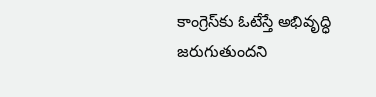కాంగ్రెస్‌‌‌‌‌‌‌‌కు ఓటేస్తే అభివృద్ధి జరుగుతుందని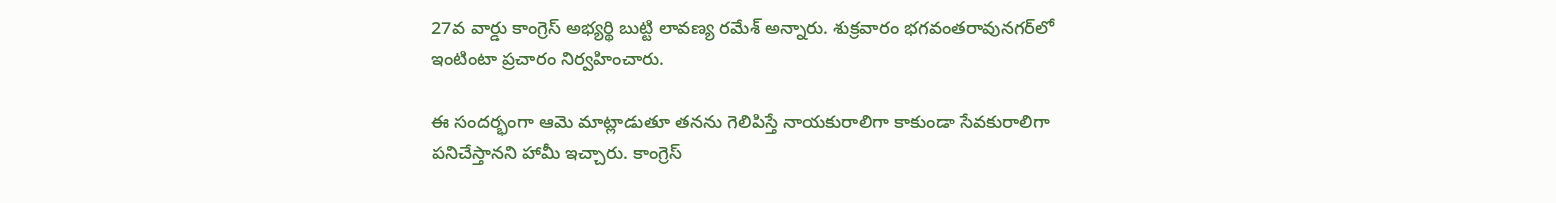27వ వార్డు కాంగ్రెస్ అభ్యర్థి బుట్టి లావణ్య రమేశ్‌‌‌‌‌‌‌‌ అన్నారు. శుక్రవారం భగవంతరావునగర్‌‌‌‌‌‌‌‌‌‌‌‌‌‌‌‌లో ఇంటింటా ప్రచారం నిర్వహించారు.

ఈ సందర్భంగా ఆమె మాట్లాడుతూ తనను గెలిపిస్తే నాయకురాలిగా కాకుండా సేవకురాలిగా పనిచేస్తానని హామీ ఇచ్చారు. కాంగ్రెస్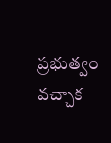ప్రభుత్వం వచ్చాక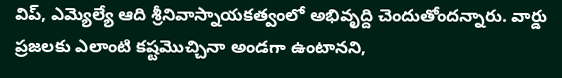విప్‌‌‌‌‌‌‌‌, ఎమ్యెల్యే ఆది శ్రీనివాస్నాయకత్వంలో అభివృద్ది చెందుతోందన్నారు. వార్డు ప్రజలకు ఎలాంటి కష్టమొచ్చినా అండగా ఉంటానని,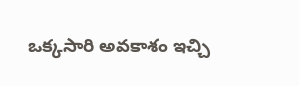ఒక్కసారి అవకాశం ఇచ్చి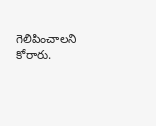గెలిపించాలని కోరారు.